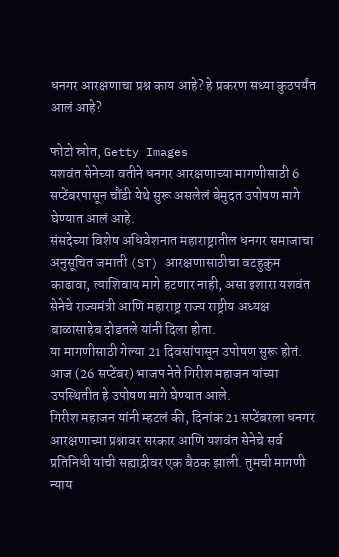धनगर आरक्षणाचा प्रश्न काय आहे? हे प्रकरण सध्या कुठपर्यंत आलं आहे?

फोटो स्रोत, Getty Images
यशवंत सेनेच्या वतीने धनगर आरक्षणाच्या मागणीसाठी 6 सप्टेंबरपासून चौंडी येथे सुरू असलेलं बेमुदत उपोषण मागे घेण्यात आलं आहे.
संसदेच्या विशेष अधिवेशनात महाराष्ट्रातील धनगर समाजाचा अनुसूचित जमाती (ST) आरक्षणासाठीचा वटहुकुम काढावा, त्याशिवाय मागे हटणार नाही, असा इशारा यशवंत सेनेचे राज्यमंत्री आणि महाराष्ट्र राज्य राष्ट्रीय अध्यक्ष बाळासाहेब दोडतले यांनी दिला होता.
या मागणीसाठी गेल्या 21 दिवसांपासून उपोषण सुरू होतं.
आज (26 सप्टेंबर) भाजप नेते गिरीश महाजन यांच्या उपस्थितीत हे उपोषण मागे घेण्यात आले.
गिरीश महाजन यांनी म्हटलं की, दिनांक 21 सप्टेंबरला धनगर आरक्षणाच्या प्रश्नावर सरकार आणि यशवंत सेनेचे सर्व प्रतिनिधी यांची सह्याद्रीवर एक बैठक झाली. तुमची मागणी न्याय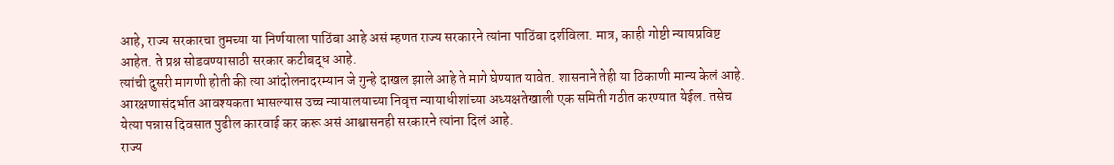आहे, राज्य सरकारचा तुमच्या या निर्णयाला पाठिंबा आहे असं म्हणत राज्य सरकारने त्यांना पाठिंबा दर्शविला. मात्र, काही गोष्टी न्यायप्रविष्ट आहेत. ते प्रश्न सोडवण्यासाठी सरकार कटीबद्ध आहे.
त्यांची दुसरी मागणी होती की त्या आंदोलनादरम्यान जे गुन्हे दाखल झाले आहे ते मागे घेण्यात यावेत. शासनाने तेही या ठिकाणी मान्य केलं आहे.
आरक्षणासंदर्भात आवश्यकता भासल्यास उच्च न्यायालयाच्या निवृत्त न्यायाधीशांच्या अध्यक्षतेखाली एक समिती गठीत करण्यात येईल. तसेच येत्या पन्नास दिवसात पुढील कारवाई कर करू असं आश्वासनही सरकारने त्यांना दिलं आहे.
राज्य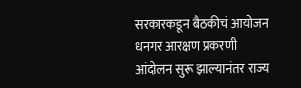सरकारकडून बैठकीचं आयोजन
धनगर आरक्षण प्रकरणी आंदोलन सुरू झाल्यानंतर राज्य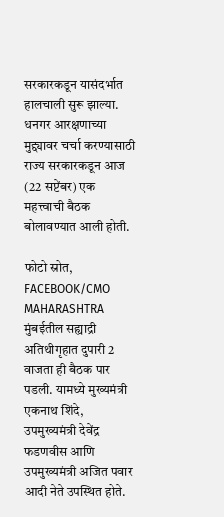सरकारकडून यासंदर्भात हालचाली सुरू झाल्या.
धनगर आरक्षणाच्या मुद्द्यावर चर्चा करण्यासाठी राज्य सरकारकडून आज (22 सप्टेंबर) एक महत्त्वाची बैठक बोलावण्यात आली होती.

फोटो स्रोत, FACEBOOK/CMO MAHARASHTRA
मुंबईतील सह्याद्री अतिथीगृहात दुपारी 2 वाजता ही बैठक पार पडली. यामध्ये मुख्यमंत्री एकनाथ शिंदे, उपमुख्यमंत्री देवेंद्र फडणवीस आणि उपमुख्यमंत्री अजित पवार आदी नेते उपस्थित होते.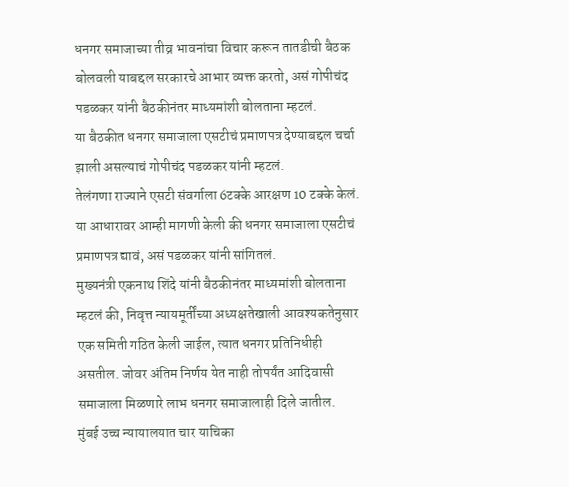धनगर समाजाच्या तीव्र भावनांचा विचार करून तातडीची बैठक बोलवली याबद्दल सरकारचे आभार व्यक्त करतो, असं गोपीचंद पडळकर यांनी बैठकीनंतर माध्यमांशी बोलताना म्हटलं.
या बैठकीत धनगर समाजाला एसटीचं प्रमाणपत्र देण्याबद्दल चर्चा झाली असल्याचं गोपीचंद पडळकर यांनी म्हटलं.
तेलंगणा राज्याने एसटी संवर्गाला 6टक्के आरक्षण 10 टक्के केलं. या आधारावर आम्ही मागणी केली की धनगर समाजाला एसटीचं प्रमाणपत्र द्यावं, असं पडळकर यांनी सांगितलं.
मुख्यनंत्री एकनाथ शिंदे यांनी बैठकीनंतर माध्यमांशी बोलताना म्हटलं की, निवृत्त न्यायमूर्तींच्या अध्यक्षतेखाली आवश्यकतेनुसार एक समिती गठित केली जाईल, त्यात धनगर प्रतिनिधीही असतील. जोवर अंतिम निर्णय येत नाही तोपर्यंत आदिवासी समाजाला मिळणारे लाभ धनगर समाजालाही दिले जातील.
मुंबई उच्च न्यायालयात चार याचिका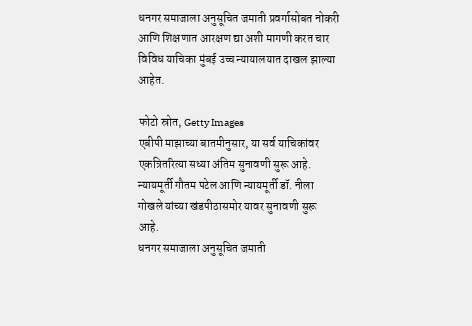धनगर समाजाला अनुसूचित जमाती प्रवर्गासोबत नोकरी आणि शिक्षणात आरक्षण द्या अशी मागणी करत चार विविध याचिका मुंबई उच्च न्यायालयात दाखल झाल्या आहेत.

फोटो स्रोत, Getty Images
एबीपी माझाच्या बातमीनुसार, या सर्व याचिकांवर एकत्रितरित्या सध्या अंतिम सुनावणी सुरू आहे. न्यायमूर्ती गौतम पटेल आणि न्यायमूर्ती डॉ. नीला गोखले यांच्या खंडपीठासमोर यावर सुनावणी सुरू आहे.
धनगर समाजाला अनुसूचित जमाती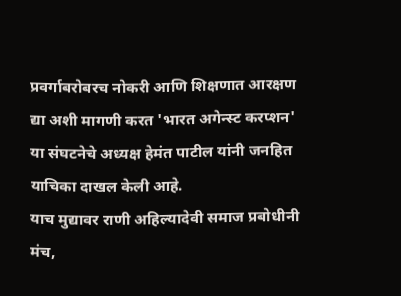प्रवर्गाबरोबरच नोकरी आणि शिक्षणात आरक्षण द्या अशी मागणी करत 'भारत अगेन्स्ट करप्शन' या संघटनेचे अध्यक्ष हेमंत पाटील यांनी जनहित याचिका दाखल केली आहे.
याच मुद्यावर राणी अहिल्यादेवी समाज प्रबोधीनी मंच,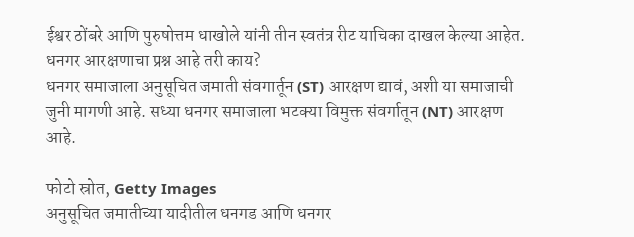ईश्वर ठोंबरे आणि पुरुषोत्तम धाखोले यांनी तीन स्वतंत्र रीट याचिका दाखल केल्या आहेत.
धनगर आरक्षणाचा प्रश्न आहे तरी काय?
धनगर समाजाला अनुसूचित जमाती संवगार्तून (ST) आरक्षण द्यावं, अशी या समाजाची जुनी मागणी आहे. सध्या धनगर समाजाला भटक्या विमुक्त संवर्गातून (NT) आरक्षण आहे.

फोटो स्रोत, Getty Images
अनुसूचित जमातीच्या यादीतील धनगड आणि धनगर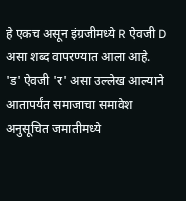हे एकच असून इंग्रजीमध्ये R ऐवजी D असा शब्द वापरण्यात आला आहे.
'ड' ऐवजी 'र' असा उल्लेख आल्याने आतापर्यंत समाजाचा समावेश अनुसूचित जमातीमध्ये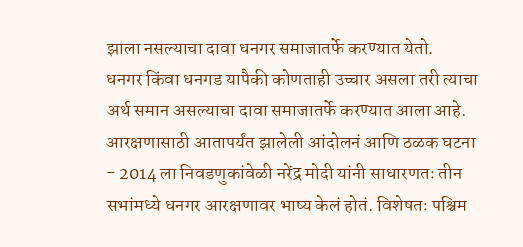झाला नसल्याचा दावा धनगर समाजातर्फे करण्यात येतो.
धनगर किंवा धनगड यापैकी कोणताही उच्चार असला तरी त्याचा अर्थ समान असल्याचा दावा समाजातर्फे करण्यात आला आहे.
आरक्षणासाठी आतापर्यंत झालेली आंदोलनं आणि ठळक घटना
- 2014 ला निवडणुकांवेळी नरेंद्र मोदी यांनी साधारणतः तीन सभांमध्ये धनगर आरक्षणावर भाष्य केलं होतं. विशेषतः पश्चिम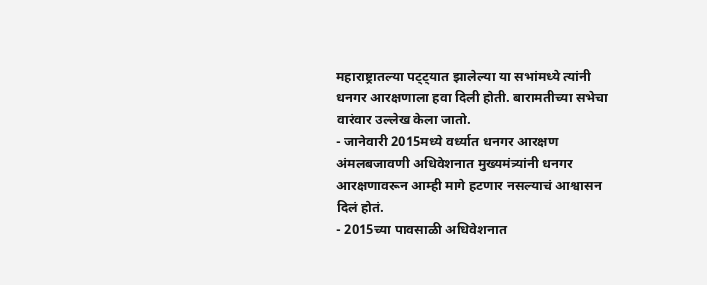महाराष्ट्रातल्या पट्ट्यात झालेल्या या सभांमध्ये त्यांनी धनगर आरक्षणाला हवा दिली होती. बारामतीच्या सभेचा वारंवार उल्लेख केला जातो.
- जानेवारी 2015मध्ये वर्ध्यात धनगर आरक्षण अंमलबजावणी अधिवेशनात मुख्यमंत्र्यांनी धनगर आरक्षणावरून आम्ही मागे हटणार नसल्याचं आश्वासन दिलं होतं.
- 2015च्या पावसाळी अधिवेशनात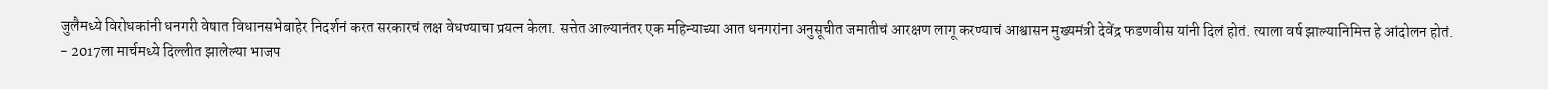जुलैमध्ये विरोधकांनी धनगरी वेषात विधानसभेबाहेर निदर्शनं करत सरकारचं लक्ष वेधण्याचा प्रयत्न केला. सत्तेत आल्यानंतर एक महिन्याच्या आत धनगरांना अनुसूचीत जमातीचं आरक्षण लागू करण्याचं आश्वासन मुख्यमंत्री देवेंद्र फडणवीस यांनी दिलं होतं. त्याला वर्ष झाल्यानिमित्त हे आंदोलन होतं.
- 2017ला मार्चमध्ये दिल्लीत झालेल्या भाजप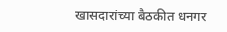खासदारांच्या बैठकीत धनगर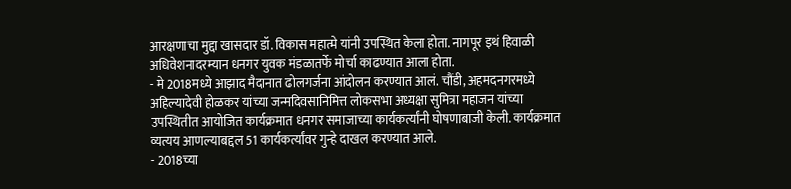आरक्षणाचा मुद्दा खासदार डॉ. विकास महात्मे यांनी उपस्थित केला होता. नागपूर इथं हिवाळी अधिवेशनादरम्यान धनगर युवक मंडळातर्फे मोर्चा काढण्यात आला होता.
- मे 2018मध्ये आझाद मैदानात ढोलगर्जना आंदोलन करण्यात आलं. चौंडी, अहमदनगरमध्ये अहिल्यादेवी होळकर यांच्या जन्मदिवसानिमित्त लोकसभा अध्यक्षा सुमित्रा महाजन यांच्या उपस्थितीत आयोजित कार्यक्रमात धनगर समाजाच्या कार्यकर्त्यांनी घोषणाबाजी केली. कार्यक्रमात व्यत्यय आणल्याबद्दल 51 कार्यकर्त्यांवर गुन्हे दाखल करण्यात आले.
- 2018च्या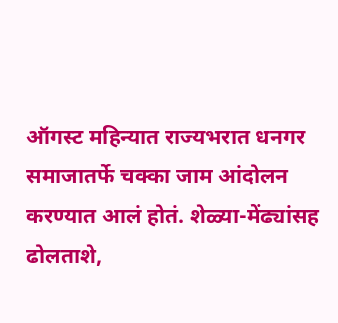ऑगस्ट महिन्यात राज्यभरात धनगर समाजातर्फे चक्का जाम आंदोलन करण्यात आलं होतं. शेळ्या-मेंढ्यांसह ढोलताशे,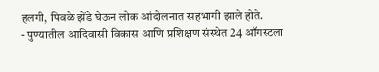हलगी, पिवळे झेंडे घेऊन लोक आंदोलनात सहभागी झाले होते.
- पुण्यातील आदिवासी विकास आणि प्रशिक्षण संस्थेत 24 ऑगस्टला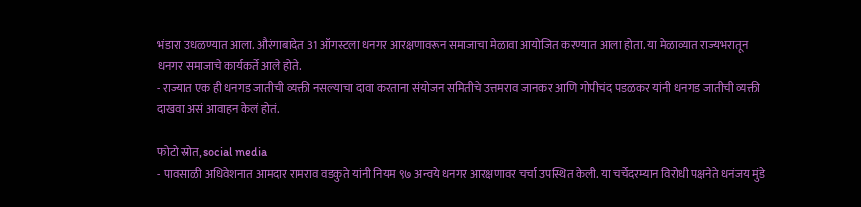भंडारा उधळण्यात आला. औरंगाबादेत 31 ऑगस्टला धनगर आरक्षणावरून समाजाचा मेळावा आयोजित करण्यात आला होता. या मेळाव्यात राज्यभरातून धनगर समाजाचे कार्यकर्ते आले होते.
- राज्यात एक ही धनगड जातीची व्यक्ती नसल्याचा दावा करताना संयोजन समितीचे उत्तमराव जानकर आणि गोपीचंद पडळकर यांनी धनगड जातीची व्यक्ती दाखवा असं आवाहन केलं होतं.

फोटो स्रोत, social media
- पावसाळी अधिवेशनात आमदार रामराव वडकुते यांनी नियम ९७ अन्वये धनगर आरक्षणावर चर्चा उपस्थित केली. या चर्चेदरम्यान विरोधी पक्षनेते धनंजय मुंडे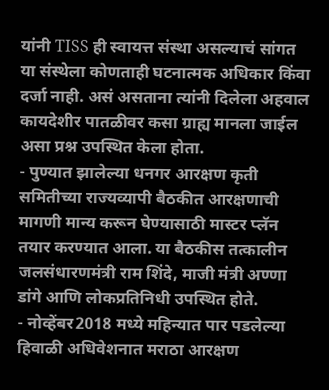यांनी TISS ही स्वायत्त संस्था असल्याचं सांगत या संस्थेला कोणताही घटनात्मक अधिकार किंवा दर्जा नाही. असं असताना त्यांनी दिलेला अहवाल कायदेशीर पातळीवर कसा ग्राह्य मानला जाईल असा प्रश्न उपस्थित केला होता.
- पुण्यात झालेल्या धनगर आरक्षण कृती समितीच्या राज्यव्यापी बैठकीत आरक्षणाची मागणी मान्य करून घेण्यासाठी मास्टर प्लॅन तयार करण्यात आला. या बैठकीस तत्कालीन जलसंधारणमंत्री राम शिंदे, माजी मंत्री अण्णा डांगे आणि लोकप्रतिनिधी उपस्थित होते.
- नोव्हेंबर2018 मध्ये महिन्यात पार पडलेल्या हिवाळी अधिवेशनात मराठा आरक्षण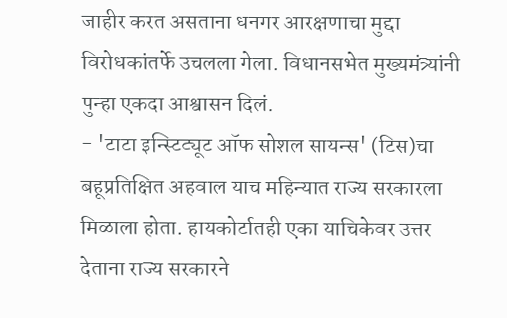जाहीर करत असताना धनगर आरक्षणाचा मुद्दा विरोधकांतर्फे उचलला गेला. विधानसभेत मुख्यमंत्र्यांनी पुन्हा एकदा आश्वासन दिलं.
- 'टाटा इन्स्टिट्यूट ऑफ सोशल सायन्स' (टिस)चा बहूप्रतिक्षित अहवाल याच महिन्यात राज्य सरकारला मिळाला होता. हायकोर्टातही एका याचिकेवर उत्तर देताना राज्य सरकारने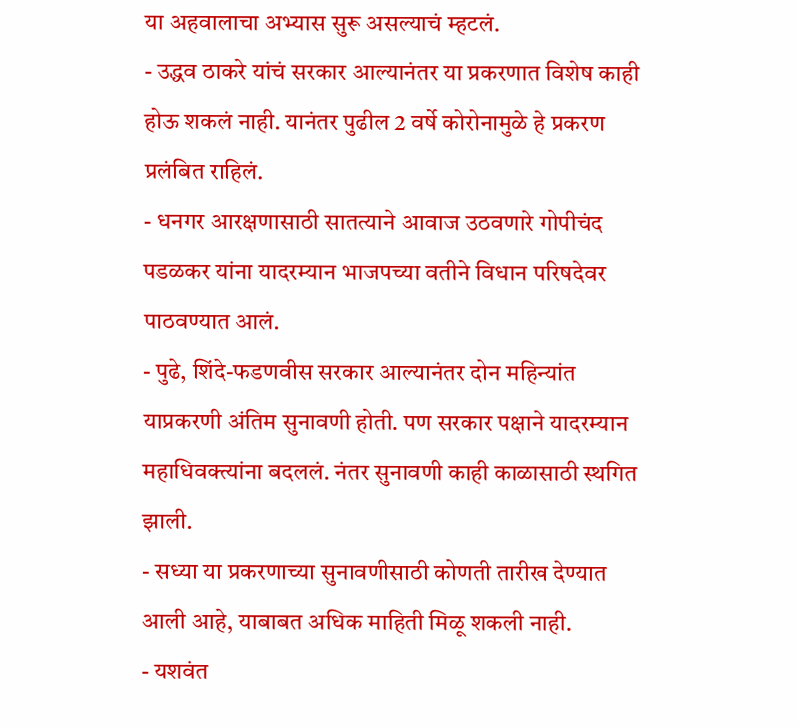या अहवालाचा अभ्यास सुरू असल्याचं म्हटलं.
- उद्धव ठाकरे यांचं सरकार आल्यानंतर या प्रकरणात विशेष काही होऊ शकलं नाही. यानंतर पुढील 2 वर्षे कोरोनामुळे हे प्रकरण प्रलंबित राहिलं.
- धनगर आरक्षणासाठी सातत्याने आवाज उठवणारे गोपीचंद पडळकर यांना यादरम्यान भाजपच्या वतीने विधान परिषदेवर पाठवण्यात आलं.
- पुढे, शिंदे-फडणवीस सरकार आल्यानंतर दोन महिन्यांत याप्रकरणी अंतिम सुनावणी होती. पण सरकार पक्षाने यादरम्यान महाधिवक्त्यांना बदललं. नंतर सुनावणी काही काळासाठी स्थगित झाली.
- सध्या या प्रकरणाच्या सुनावणीसाठी कोणती तारीख देण्यात आली आहे, याबाबत अधिक माहिती मिळू शकली नाही.
- यशवंत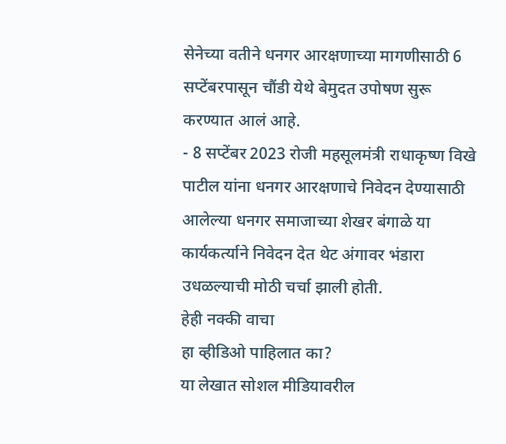सेनेच्या वतीने धनगर आरक्षणाच्या मागणीसाठी 6 सप्टेंबरपासून चौंडी येथे बेमुदत उपोषण सुरू करण्यात आलं आहे.
- 8 सप्टेंबर 2023 रोजी महसूलमंत्री राधाकृष्ण विखे पाटील यांना धनगर आरक्षणाचे निवेदन देण्यासाठी आलेल्या धनगर समाजाच्या शेखर बंगाळे या कार्यकर्त्याने निवेदन देत थेट अंगावर भंडारा उधळल्याची मोठी चर्चा झाली होती.
हेही नक्की वाचा
हा व्हीडिओ पाहिलात का?
या लेखात सोशल मीडियावरील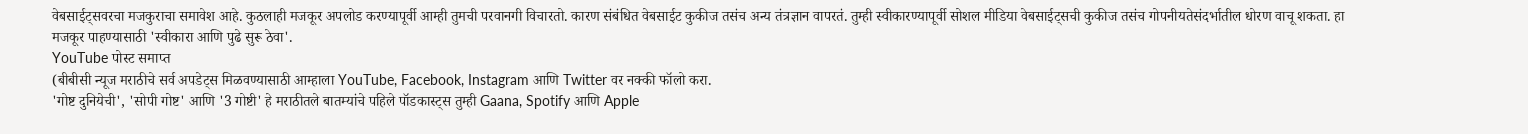वेबसाईट्सवरचा मजकुराचा समावेश आहे. कुठलाही मजकूर अपलोड करण्यापूर्वी आम्ही तुमची परवानगी विचारतो. कारण संबंधित वेबसाईट कुकीज तसंच अन्य तंत्रज्ञान वापरतं. तुम्ही स्वीकारण्यापूर्वी सोशल मीडिया वेबसाईट्सची कुकीज तसंच गोपनीयतेसंदर्भातील धोरण वाचू शकता. हा मजकूर पाहण्यासाठी 'स्वीकारा आणि पुढे सुरू ठेवा'.
YouTube पोस्ट समाप्त
(बीबीसी न्यूज मराठीचे सर्व अपडेट्स मिळवण्यासाठी आम्हाला YouTube, Facebook, Instagram आणि Twitter वर नक्की फॉलो करा.
'गोष्ट दुनियेची', 'सोपी गोष्ट' आणि '3 गोष्टी' हे मराठीतले बातम्यांचे पहिले पॉडकास्ट्स तुम्ही Gaana, Spotify आणि Apple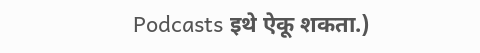Podcasts इथे ऐकू शकता.)